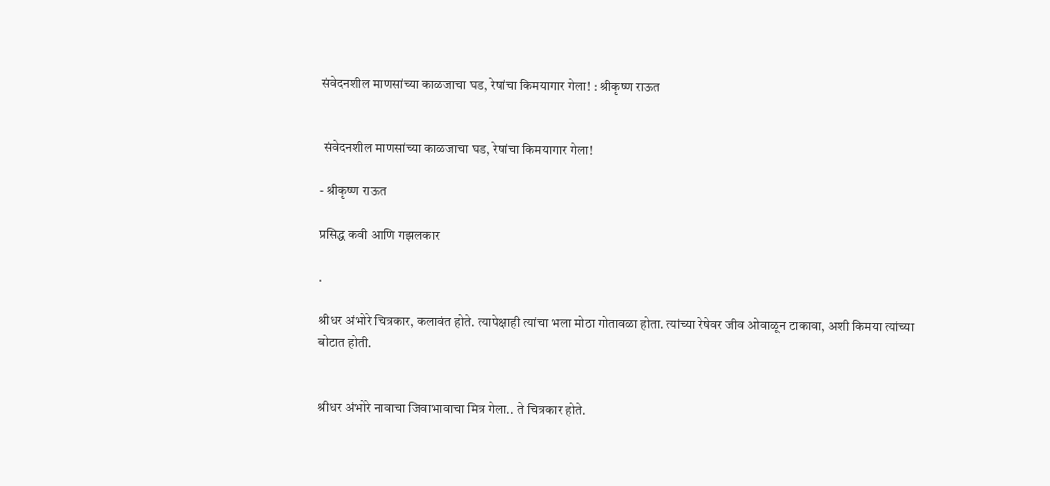संवेदनशील माणसांच्या काळजाचा घड, रेषांचा किमयागार गेला! : श्रीकृष्ण राऊत


 संवेदनशील माणसांच्या काळजाचा घड, रेषांचा किमयागार गेला!

- श्रीकृष्ण राऊत

प्रसिद्ध कवी आणि गझलकार

.

श्रीधर अंभोरे चित्रकार, कलावंत होते. त्यापेक्षाही त्यांचा भला मोठा गोतावळा होता. त्यांच्या रेषेवर जीव ओवाळून टाकावा, अशी किमया त्यांच्या बोटात होती.


श्रीधर अंभोरे नावाचा जिवाभावाचा मित्र गेला.. ते चित्रकार होते.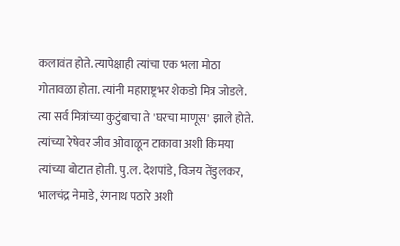कलावंत होते. त्यापेक्षाही त्यांचा एक भला मोठा गोतावळा होता. त्यांनी महाराष्ट्रभर शेकडो मित्र जोडले. त्या सर्व मित्रांच्या कुटुंबाचा ते 'घरचा माणूस' झाले होते. त्यांच्या रेषेवर जीव ओवाळून टाकावा अशी किमया त्यांच्या बोटात होती. पु.ल. देशपांडे, विजय तेंडुलकर, भालचंद्र नेमाडे, रंगनाथ पठारे अशी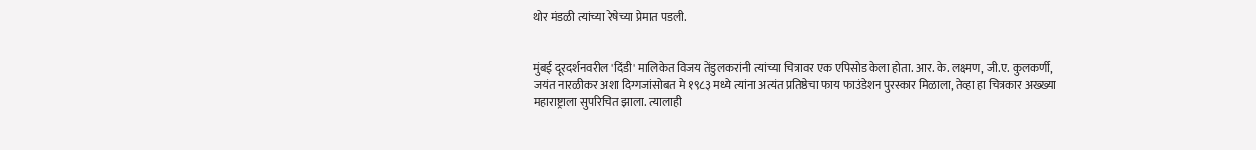थोर मंडळी त्यांच्या रेषेच्या प्रेमात पडली.


मुंबई दूरदर्शनवरील 'दिंडी' मालिकेत विजय तेंडुलकरांनी त्यांच्या चित्रावर एक एपिसोड केला होता. आर. के. लक्ष्मण, जी.ए. कुलकर्णी, जयंत नारळीकर अशा दिग्गजांसोबत मे १९८३ मध्ये त्यांना अत्यंत प्रतिष्ठेचा फाय फाउंडेशन पुरस्कार मिळाला, तेव्हा हा चित्रकार अख्ख्या महाराष्ट्राला सुपरिचित झाला. त्यालाही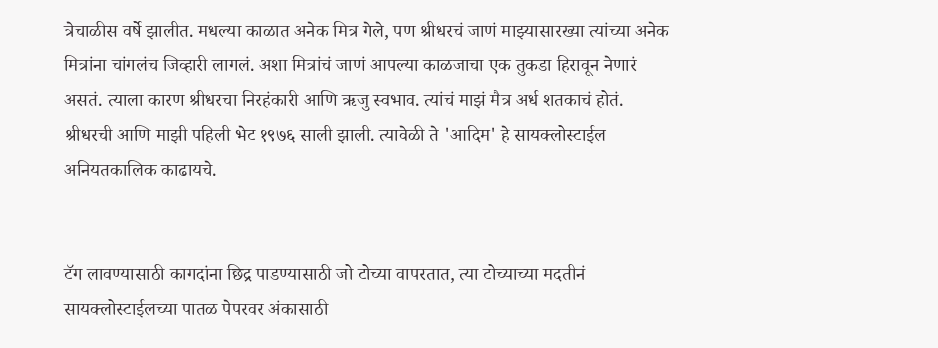त्रेचाळीस वर्षे झालीत. मधल्या काळात अनेक मित्र गेले, पण श्रीधरचं जाणं माझ्यासारख्या त्यांच्या अनेक मित्रांना चांगलंच जिव्हारी लागलं. अशा मित्रांचं जाणं आपल्या काळजाचा एक तुकडा हिरावून नेणारं असतं. त्याला कारण श्रीधरचा निरहंकारी आणि ऋजु स्वभाव. त्यांचं माझं मैत्र अर्ध शतकाचं होतं. श्रीधरची आणि माझी पहिली भेट १९७६ साली झाली. त्यावेळी ते 'आदिम' हे सायक्लोस्टाईल अनियतकालिक काढायचे.


टॅग लावण्यासाठी कागदांना छिद्र पाडण्यासाठी जो टोच्या वापरतात, त्या टोच्याच्या मदतीनं सायक्लोस्टाईलच्या पातळ पेपरवर अंकासाठी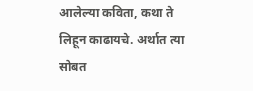आलेल्या कविता, कथा ते लिहून काढायचे. अर्थात त्या सोबत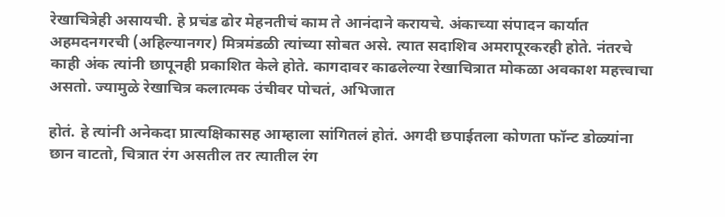रेखाचित्रेही असायची. हे प्रचंड ढोर मेहनतीचं काम ते आनंदाने करायचे. अंकाच्या संपादन कार्यात अहमदनगरची (अहिल्यानगर) मित्रमंडळी त्यांच्या सोबत असे. त्यात सदाशिव अमरापूरकरही होते. नंतरचे काही अंक त्यांनी छापूनही प्रकाशित केले होते. कागदावर काढलेल्या रेखाचित्रात मोकळा अवकाश महत्त्वाचा असतो. ज्यामुळे रेखाचित्र कलात्मक उंचीवर पोचतं, अभिजात

होतं. हे त्यांनी अनेकदा प्रात्यक्षिकासह आम्हाला सांगितलं होतं. अगदी छपाईतला कोणता फॉन्ट डोळ्यांना छान वाटतो, चित्रात रंग असतील तर त्यातील रंग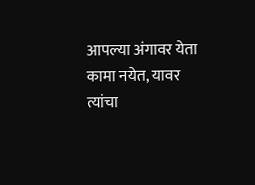आपल्या अंगावर येता कामा नयेत, यावर त्यांचा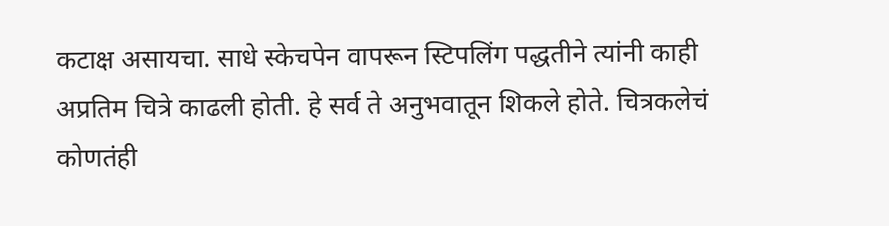कटाक्ष असायचा. साधे स्केचपेन वापरून स्टिपलिंग पद्धतीने त्यांनी काही अप्रतिम चित्रे काढली होती. हे सर्व ते अनुभवातून शिकले होते. चित्रकलेचं कोणतंही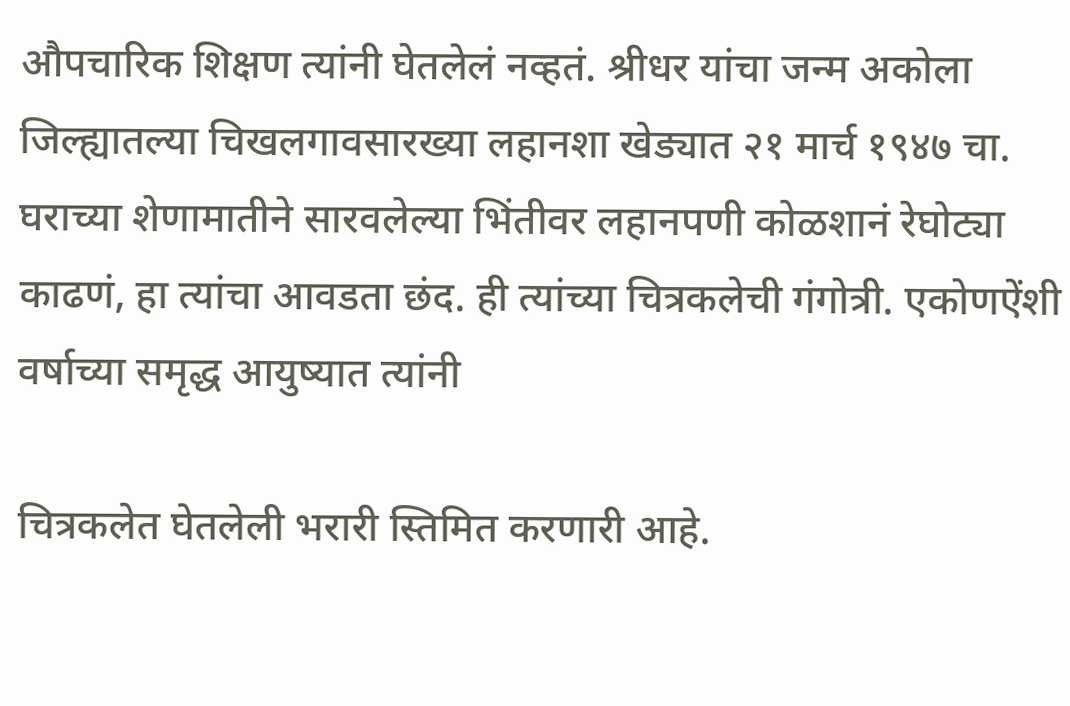औपचारिक शिक्षण त्यांनी घेतलेलं नव्हतं. श्रीधर यांचा जन्म अकोला जिल्ह्यातल्या चिखलगावसारख्या लहानशा खेड्यात २१ मार्च १९४७ चा. घराच्या शेणामातीने सारवलेल्या भिंतीवर लहानपणी कोळशानं रेघोट्या काढणं, हा त्यांचा आवडता छंद. ही त्यांच्या चित्रकलेची गंगोत्री. एकोणऐंशी वर्षाच्या समृद्ध आयुष्यात त्यांनी

चित्रकलेत घेतलेली भरारी स्तिमित करणारी आहे.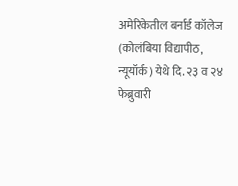अमेरिकेतील बर्नार्ड कॉलेज (कोलंबिया विद्यापीठ, न्यूयॉर्क) येथे दि. २३ व २४ फेब्रुवारी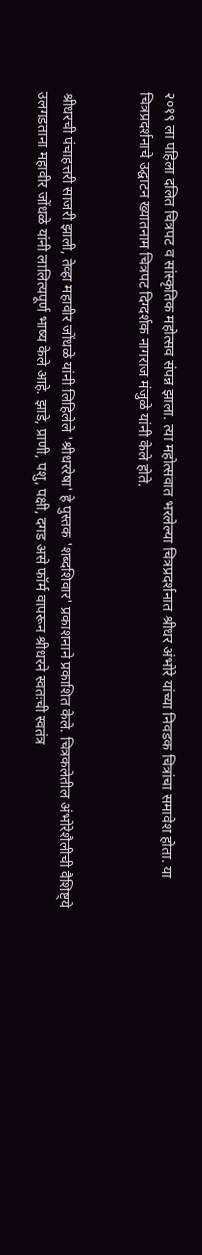२०१९ ला पहिला दलित चित्रपट व सांस्कृतिक महोत्सव संपन्न झाला. त्या महोत्सवात भरलेल्या चित्रप्रदर्शनात श्रीधर अंभोरे यांच्या निवडक चित्रांचा समावेश होता. या चित्रप्रदर्शनाचे उद्घाटन ख्यातनाम चित्रपट दिग्दर्शक नागराज मंजुळे यांनी केले होते.


श्रीधरची पंचाहत्तरी साजरी झाली, तेव्हा महावीर जोंधळे यांनी लिहिलेले 'श्रीधररेषा' हे पुस्तक 'शब्दशिवार' प्रकाशनाने प्रकाशित केले. चित्रकलेतील अंभोरेशैलीची वैशिष्ट्ये उलगडताना महावीर जोंधळे यांनी लालित्यपूर्ण भाष्य केले आहे. झाडे, प्राणी, पशु, पक्षी, दगड असे फॉर्म वापरून श्रीधरने स्वतःची स्वतंत्र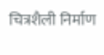चित्रशैली निर्माण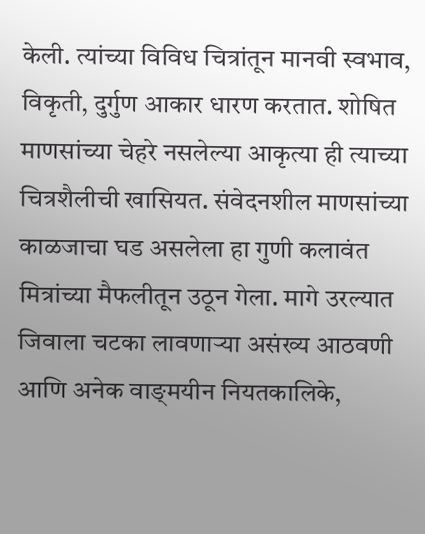केली. त्यांच्या विविध चित्रांतून मानवी स्वभाव, विकृती, दुर्गुण आकार धारण करतात. शोषित माणसांच्या चेहरे नसलेल्या आकृत्या ही त्याच्या चित्रशैलीची खासियत. संवेदनशील माणसांच्या काळजाचा घड असलेला हा गुणी कलावंत मित्रांच्या मैफलीतून उठून गेला. मागे उरल्यात जिवाला चटका लावणाऱ्या असंख्य आठवणी आणि अनेक वाङ्‌मयीन नियतकालिके,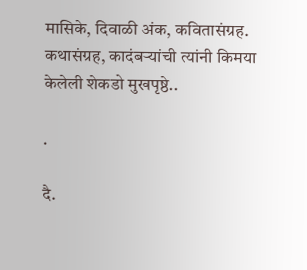मासिके, दिवाळी अंक, कवितासंग्रह. कथासंग्रह, कादंबऱ्यांची त्यांनी किमया केलेली शेकडो मुखपृष्ठे..

.

दै.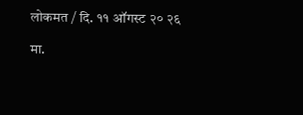लोकमत / दि. ११ ऑगस्ट २० २६

मा.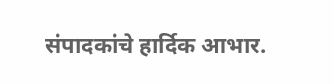संपादकांचे हार्दिक आभार.